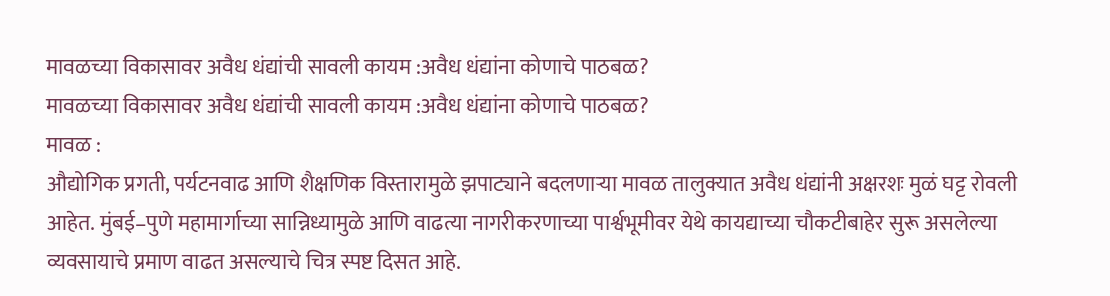मावळच्या विकासावर अवैध धंद्यांची सावली कायम :अवैध धंद्यांना कोणाचे पाठबळ?
मावळच्या विकासावर अवैध धंद्यांची सावली कायम :अवैध धंद्यांना कोणाचे पाठबळ?
मावळ :
औद्योगिक प्रगती, पर्यटनवाढ आणि शैक्षणिक विस्तारामुळे झपाट्याने बदलणाऱ्या मावळ तालुक्यात अवैध धंद्यांनी अक्षरशः मुळं घट्ट रोवली आहेत. मुंबई–पुणे महामार्गाच्या सान्निध्यामुळे आणि वाढत्या नागरीकरणाच्या पार्श्वभूमीवर येथे कायद्याच्या चौकटीबाहेर सुरू असलेल्या व्यवसायाचे प्रमाण वाढत असल्याचे चित्र स्पष्ट दिसत आहे.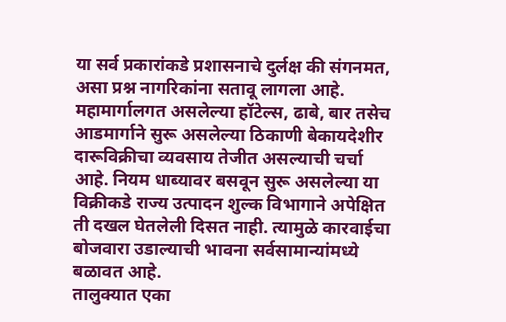या सर्व प्रकारांकडे प्रशासनाचे दुर्लक्ष की संगनमत, असा प्रश्न नागरिकांना सतावू लागला आहे.
महामार्गालगत असलेल्या हॉटेल्स, ढाबे, बार तसेच आडमार्गाने सुरू असलेल्या ठिकाणी बेकायदेशीर दारूविक्रीचा व्यवसाय तेजीत असल्याची चर्चा आहे. नियम धाब्यावर बसवून सुरू असलेल्या या विक्रीकडे राज्य उत्पादन शुल्क विभागाने अपेक्षित ती दखल घेतलेली दिसत नाही. त्यामुळे कारवाईचा बोजवारा उडाल्याची भावना सर्वसामान्यांमध्ये बळावत आहे.
तालुक्यात एका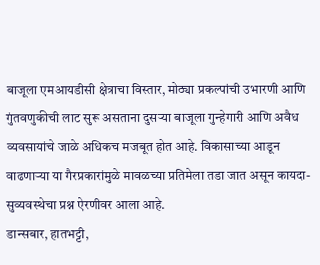बाजूला एमआयडीसी क्षेत्राचा विस्तार, मोठ्या प्रकल्पांची उभारणी आणि गुंतवणुकीची लाट सुरू असताना दुसऱ्या बाजूला गुन्हेगारी आणि अवैध व्यवसायांचे जाळे अधिकच मजबूत होत आहे. विकासाच्या आडून वाढणाऱ्या या गैरप्रकारांमुळे मावळच्या प्रतिमेला तडा जात असून कायदा-सुव्यवस्थेचा प्रश्न ऐरणीवर आला आहे.
डान्सबार, हातभट्टी,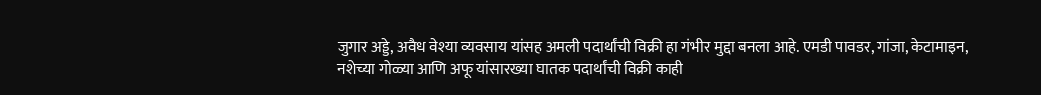जुगार अड्डे, अवैध वेश्या व्यवसाय यांसह अमली पदार्थांची विक्री हा गंभीर मुद्दा बनला आहे. एमडी पावडर, गांजा, केटामाइन, नशेच्या गोळ्या आणि अफू यांसारख्या घातक पदार्थांची विक्री काही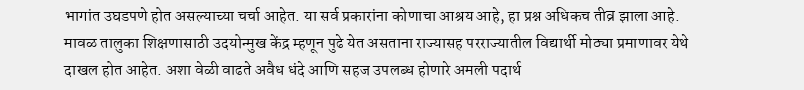भागांत उघडपणे होत असल्याच्या चर्चा आहेत. या सर्व प्रकारांना कोणाचा आश्रय आहे, हा प्रश्न अधिकच तीव्र झाला आहे.
मावळ तालुका शिक्षणासाठी उदयोन्मुख केंद्र म्हणून पुढे येत असताना राज्यासह परराज्यातील विद्यार्थी मोठ्या प्रमाणावर येथे दाखल होत आहेत. अशा वेळी वाढते अवैध धंदे आणि सहज उपलब्ध होणारे अमली पदार्थ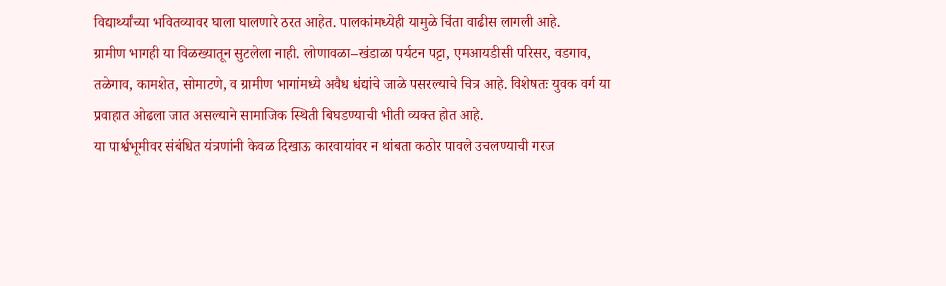विद्यार्थ्यांच्या भवितव्यावर घाला घालणारे ठरत आहेत. पालकांमध्येही यामुळे चिंता वाढीस लागली आहे.
ग्रामीण भागही या विळख्यातून सुटलेला नाही. लोणावळा–खंडाळा पर्यटन पट्टा, एमआयडीसी परिसर, वडगाव, तळेगाव, कामशेत, सोमाटणे, व ग्रामीण भागांमध्ये अवैध धंद्यांचे जाळे पसरल्याचे चित्र आहे. विशेषतः युवक वर्ग या प्रवाहात ओढला जात असल्याने सामाजिक स्थिती बिघडण्याची भीती व्यक्त होत आहे.
या पार्श्वभूमीवर संबंधित यंत्रणांनी केवळ दिखाऊ कारवायांवर न थांबता कठोर पावले उचलण्याची गरज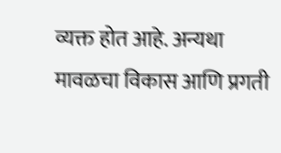व्यक्त होत आहे. अन्यथा मावळचा विकास आणि प्रगती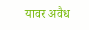यावर अवैध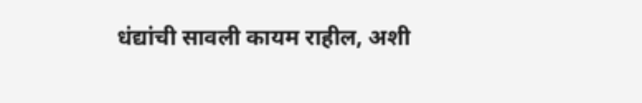धंद्यांची सावली कायम राहील, अशी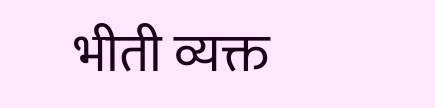भीती व्यक्त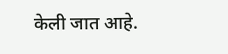केली जात आहे.